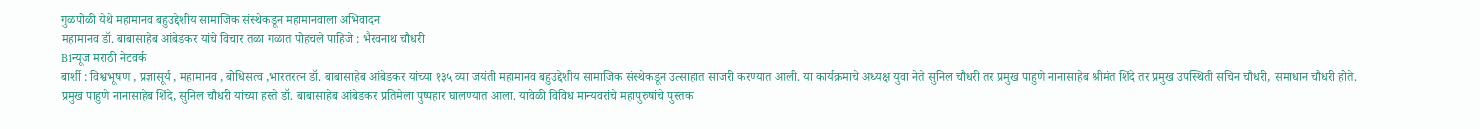गुळपोळी येथे महामानव बहुउद्देशीय सामाजिक संस्थेकडून महामानवाला अभिवादन
महामानव डॉ. बाबासाहेब आंबेडकर यांचे विचार तळा गळात पोहचले पाहिजे : भैरवनाथ चौधरी
B1न्यूज मराठी नेटवर्क
बार्शी : विश्वभूषण , प्रज्ञासूर्य , महामानव , बोधिसत्व ,भारतरत्न डॉ. बाबासाहेब आंबेडकर यांच्या १३५ व्या जयंती महामानव बहुउद्देशीय सामाजिक संस्थेकडून उत्साहात साजरी करण्यात आली. या कार्यक्रमाचे अध्यक्ष युवा नेते सुनिल चौधरी तर प्रमुख पाहुणे नानासाहेब श्रीमंत शिंदे तर प्रमुख उपस्थिती सचिन चौधरी, समाधान चौधरी होते.
प्रमुख पाहुणे नानासाहेब शिंदे, सुनिल चौधरी यांच्या हस्ते डॉ. बाबासाहेब आंबेडकर प्रतिमेला पुष्पहार घालण्यात आला. यावेळी विविध मान्यवरांचे महापुरुषांचे पुस्तक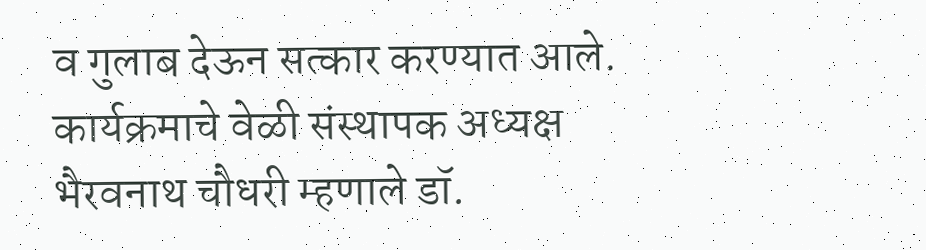व गुलाब देऊन सत्कार करण्यात आले.
कार्यक्रमाचे वेळी संस्थापक अध्यक्ष भैरवनाथ चौधरी म्हणाले डॉ.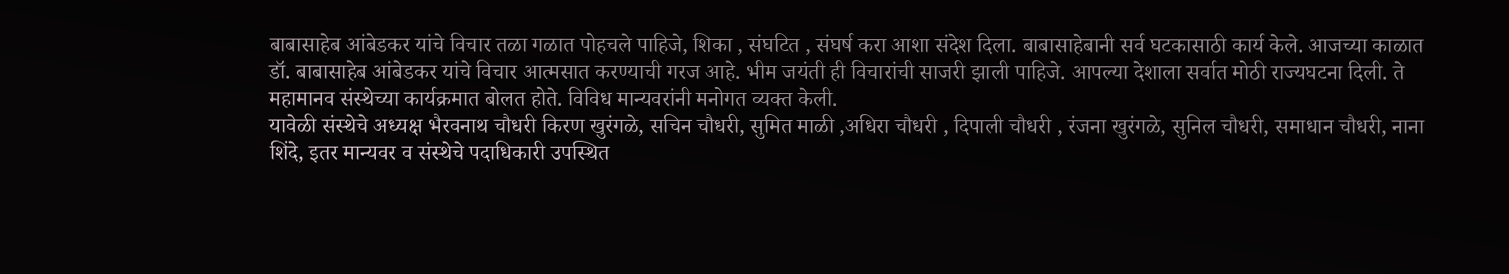बाबासाहेब आंबेडकर यांचे विचार तळा गळात पोहचले पाहिजे, शिका , संघटित , संघर्ष करा आशा संदेश दिला. बाबासाहेबानी सर्व घटकासाठी कार्य केले. आजच्या काळात डॉ. बाबासाहेब आंबेडकर यांचे विचार आत्मसात करण्याची गरज आहे. भीम जयंती ही विचारांची साजरी झाली पाहिजे. आपल्या देशाला सर्वात मोठी राज्यघटना दिली. ते महामानव संस्थेच्या कार्यक्रमात बोलत होते. विविध मान्यवरांनी मनोगत व्यक्त केली.
यावेळी संस्थेचे अध्यक्ष भैरवनाथ चौधरी किरण खुरंगळे, सचिन चौधरी, सुमित माळी ,अधिरा चौधरी , दिपाली चौधरी , रंजना खुरंगळे, सुनिल चौधरी, समाधान चौधरी, नाना शिंदे, इतर मान्यवर व संस्थेचे पदाधिकारी उपस्थित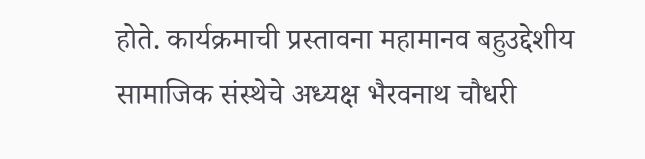होते. कार्यक्रमाची प्रस्तावना महामानव बहुउद्देशीय सामाजिक संस्थेचे अध्यक्ष भैरवनाथ चौधरी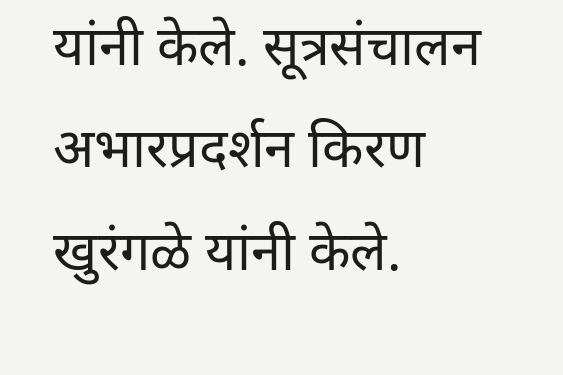यांनी केले. सूत्रसंचालन अभारप्रदर्शन किरण खुरंगळे यांनी केले.